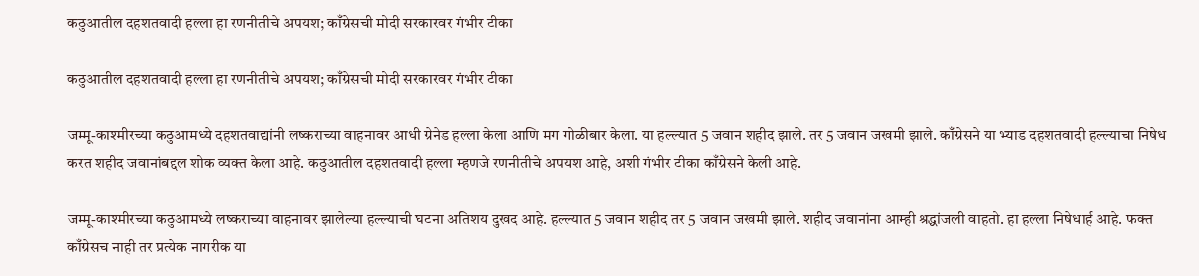कठुआतील दहशतवादी हल्ला हा रणनीतीचे अपयश; काँग्रेसची मोदी सरकारवर गंभीर टीका

कठुआतील दहशतवादी हल्ला हा रणनीतीचे अपयश; काँग्रेसची मोदी सरकारवर गंभीर टीका

जम्मू-काश्मीरच्या कठुआमध्ये दहशतवाद्यांनी लष्कराच्या वाहनावर आधी ग्रेनेड हल्ला केला आणि मग गोळीबार केला. या हल्ल्यात 5 जवान शहीद झाले. तर 5 जवान जखमी झाले. काँग्रेसने या भ्याड दहशतवादी हल्ल्याचा निषेध करत शहीद जवानांबद्दल शोक व्यक्त केला आहे. कठुआतील दहशतवादी हल्ला म्हणजे रणनीतीचे अपयश आहे, अशी गंभीर टीका काँग्रेसने केली आहे.

जम्मू-काश्मीरच्या कठुआमध्ये लष्कराच्या वाहनावर झालेल्या हल्ल्याची घटना अतिशय दुखद आहे. हल्ल्यात 5 जवान शहीद तर 5 जवान जखमी झाले. शहीद जवानांना आम्ही श्रद्धांजली वाहतो. हा हल्ला निषेधार्ह आहे. फक्त काँग्रेसच नाही तर प्रत्येक नागरीक या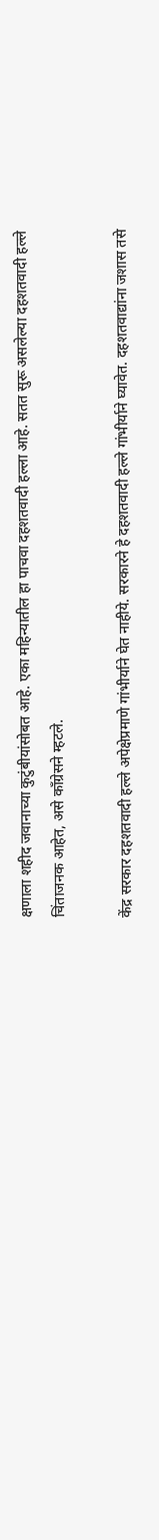क्षणाला शहीद जवानाच्या कुटुंबीयांसोबत आहे. एका महिन्यातील हा पाचवा दहशतवादी हल्ला आहे. सतत सुरू असलेल्या दहशतवादी हल्ले चिंताजनक आहेत, असे काँग्रेसने म्हटले.

केंद्र सरकार दहशतवादी हल्ले अपेक्षेप्रमाणे गांभीर्याने घेत नाहीये. सरकारने हे दहशतवादी हल्ले गांभीर्याने घ्यावेत. दहशतवाद्यांना जशास तसे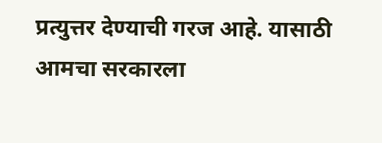प्रत्युत्तर देण्याची गरज आहे. यासाठी आमचा सरकारला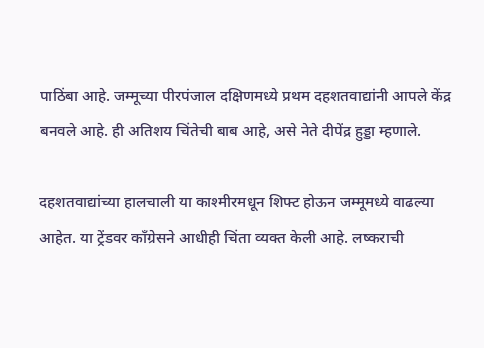पाठिंबा आहे. जम्मूच्या पीरपंजाल दक्षिणमध्ये प्रथम दहशतवाद्यांनी आपले केंद्र बनवले आहे. ही अतिशय चिंतेची बाब आहे, असे नेते दीपेंद्र हुड्डा म्हणाले.

दहशतवाद्यांच्या हालचाली या काश्मीरमधून शिफ्ट होऊन जम्मूमध्ये वाढल्या आहेत. या ट्रेंडवर काँग्रेसने आधीही चिंता व्यक्त केली आहे. लष्कराची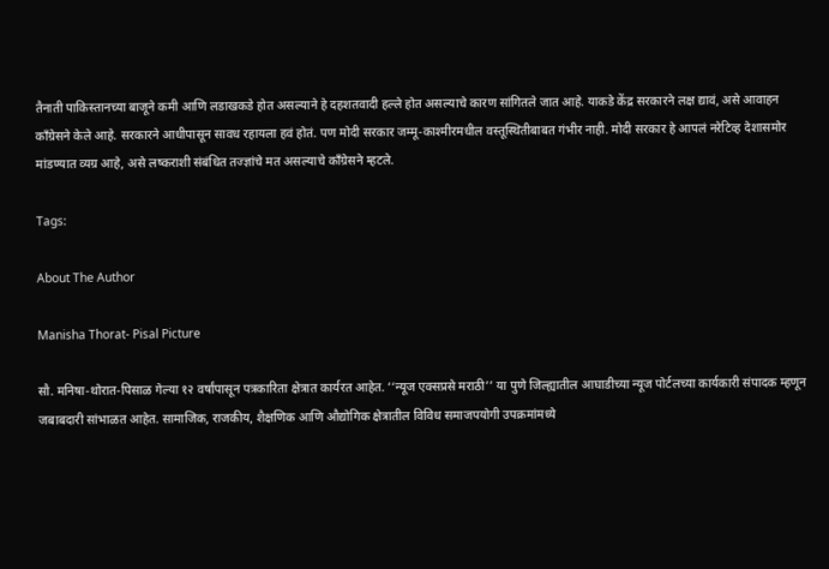तैनाती पाकिस्तानच्या बाजूने कमी आणि लडाखकडे होत असल्याने हे दहशतवादी हल्ले होत असल्याचे कारण सांगितले जात आहे. याकडे केंद्र सरकारने लक्ष द्यावं, असे आवाहन काँग्रेसने केले आहे. सरकारने आधीपासून सावध रहायला हवं होतं. पण मोदी सरकार जम्मू-काश्मीरमधील वस्तूस्थितीबाबत गंभीर नाही. मोदी सरकार हे आपलं नरेटिव्ह देशासमोर मांडण्यात व्यग्र आहे, असे लष्कराशी संबंधित तज्ज्ञांचे मत असल्याचे काँग्रेसने म्हटले.

Tags:

About The Author

Manisha Thorat- Pisal Picture

सौ. मनिषा-थोरात-पिसाळ गेल्या १२ वर्षांपासून पत्रकारिता क्षेत्रात कार्यरत आहेत. ‘‘न्यूज एक्सप्रसे मराठी’’ या पुणे जिल्ह्यातील आघाडीच्या न्यूज पोर्टलच्या कार्यकारी संपादक म्हणून जबाबदारी सांभाळत आहेत. सामाजिक, राजकीय, शैक्षणिक आणि औद्योगिक क्षेत्रातील विविध समाजपयोगी उपक्रमांमध्ये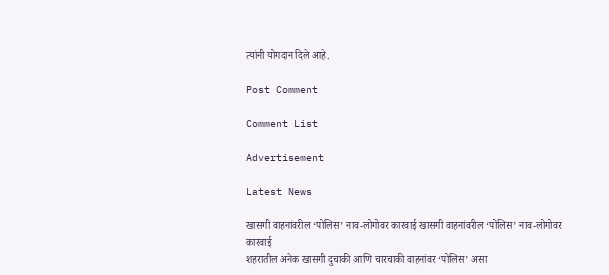त्यांनी योगदान दिले आहे.

Post Comment

Comment List

Advertisement

Latest News

खासगी वाहनांवरील ‘पोलिस’ नाव-लोगोवर कारवाई खासगी वाहनांवरील ‘पोलिस’ नाव-लोगोवर कारवाई
शहरातील अनेक खासगी दुचाकी आणि चारचाकी वाहनांवर ‘पोलिस’ असा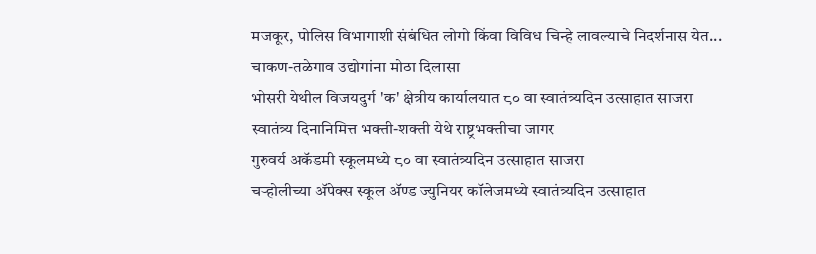मजकूर, पोलिस विभागाशी संबंधित लोगो किंवा विविध चिन्हे लावल्याचे निदर्शनास येत...
चाकण-तळेगाव उद्योगांना मोठा दिलासा
भोसरी येथील विजयदुर्ग 'क' क्षेत्रीय कार्यालयात ८० वा स्वातंत्र्यदिन उत्साहात साजरा
स्वातंत्र्य दिनानिमित्त भक्ती-शक्ती येथे राष्ट्रभक्तीचा जागर
गुरुवर्य अकॅडमी स्कूलमध्ये ८० वा स्वातंत्र्यदिन उत्साहात साजरा
चऱ्होलीच्या अ‍ॅपेक्स स्कूल अ‍ॅण्ड ज्युनियर कॉलेजमध्ये स्वातंत्र्यदिन उत्साहात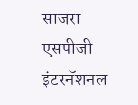साजरा
एसपीजी इंटरनॅशनल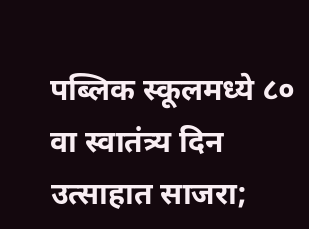पब्लिक स्कूलमध्ये ८० वा स्वातंत्र्य दिन उत्साहात साजरा;